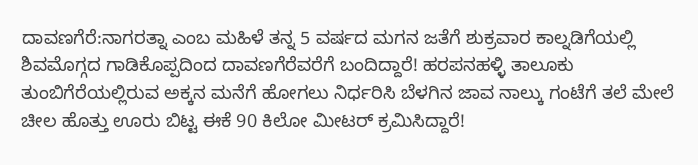ದಾವಣಗೆರೆ:ನಾಗರತ್ನಾ ಎಂಬ ಮಹಿಳೆ ತನ್ನ 5 ವರ್ಷದ ಮಗನ ಜತೆಗೆ ಶುಕ್ರವಾರ ಕಾಲ್ನಡಿಗೆಯಲ್ಲಿ ಶಿವಮೊಗ್ಗದ ಗಾಡಿಕೊಪ್ಪದಿಂದ ದಾವಣಗೆರೆವರೆಗೆ ಬಂದಿದ್ದಾರೆ! ಹರಪನಹಳ್ಳಿ ತಾಲೂಕು ತುಂಬಿಗೆರೆಯಲ್ಲಿರುವ ಅಕ್ಕನ ಮನೆಗೆ ಹೋಗಲು ನಿರ್ಧರಿಸಿ ಬೆಳಗಿನ ಜಾವ ನಾಲ್ಕು ಗಂಟೆಗೆ ತಲೆ ಮೇಲೆ ಚೀಲ ಹೊತ್ತು ಊರು ಬಿಟ್ಟ ಈಕೆ 90 ಕಿಲೋ ಮೀಟರ್ ಕ್ರಮಿಸಿದ್ದಾರೆ!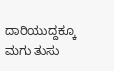ದಾರಿಯುದ್ದಕ್ಕೂ ಮಗು ತುಸು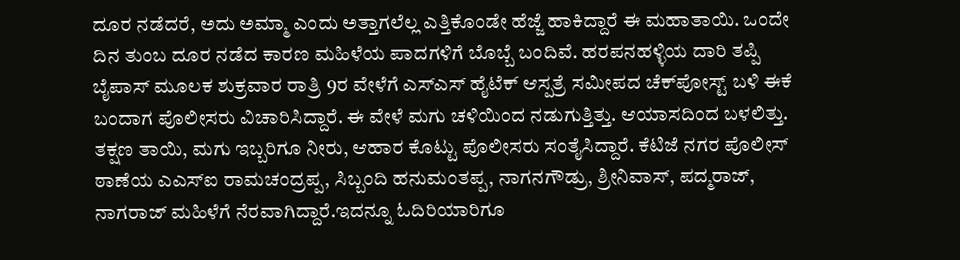ದೂರ ನಡೆದರೆ, ಅದು ಅಮ್ಮಾ ಎಂದು ಅತ್ತಾಗಲೆಲ್ಲ ಎತ್ತಿಕೊಂಡೇ ಹೆಜ್ಜೆ ಹಾಕಿದ್ದಾರೆ ಈ ಮಹಾತಾಯಿ. ಒಂದೇ ದಿನ ತುಂಬ ದೂರ ನಡೆದ ಕಾರಣ ಮಹಿಳೆಯ ಪಾದಗಳಿಗೆ ಬೊಬ್ಬೆ ಬಂದಿವೆ. ಹರಪನಹಳ್ಳಿಯ ದಾರಿ ತಪ್ಪಿ ಬೈಪಾಸ್ ಮೂಲಕ ಶುಕ್ರವಾರ ರಾತ್ರಿ 9ರ ವೇಳೆಗೆ ಎಸ್‌ಎಸ್ ಹೈಟೆಕ್ ಆಸ್ಪತ್ರೆ ಸಮೀಪದ ಚೆಕ್‌ಪೋಸ್ಟ್ ಬಳಿ ಈಕೆ ಬಂದಾಗ ಪೊಲೀಸರು ವಿಚಾರಿಸಿದ್ದಾರೆ. ಈ ವೇಳೆ ಮಗು ಚಳಿಯಿಂದ ನಡುಗುತ್ತಿತ್ತು. ಆಯಾಸದಿಂದ ಬಳಲಿತ್ತು. ತಕ್ಷಣ ತಾಯಿ, ಮಗು ಇಬ್ಬರಿಗೂ ನೀರು, ಆಹಾರ ಕೊಟ್ಟು ಪೊಲೀಸರು ಸಂತೈಸಿದ್ದಾರೆ. ಕೆಟಿಜೆ ನಗರ ಪೊಲೀಸ್ ಠಾಣೆಯ ಎಎಸ್‌ಐ ರಾಮಚಂದ್ರಪ್ಪ, ಸಿಬ್ಬಂದಿ ಹನುಮಂತಪ್ಪ, ನಾಗನಗೌಡ್ರು, ಶ್ರೀನಿವಾಸ್, ಪದ್ಮರಾಜ್, ನಾಗರಾಜ್ ಮಹಿಳೆಗೆ ನೆರವಾಗಿದ್ದಾರೆ.ಇದನ್ನೂ ಓದಿರಿಯಾರಿಗೂ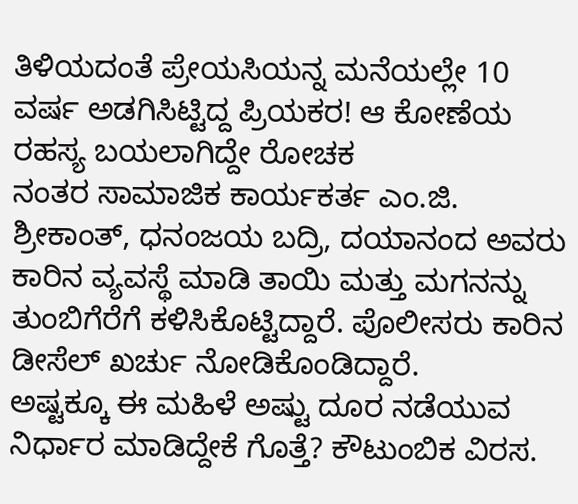ತಿಳಿಯದಂತೆ ಪ್ರೇಯಸಿಯನ್ನ ಮನೆಯಲ್ಲೇ 10 ವರ್ಷ ಅಡಗಿಸಿಟ್ಟಿದ್ದ ಪ್ರಿಯಕರ! ಆ ಕೋಣೆಯ ರಹಸ್ಯ ಬಯಲಾಗಿದ್ದೇ ರೋಚಕ
ನಂತರ ಸಾಮಾಜಿಕ ಕಾರ್ಯಕರ್ತ ಎಂ.ಜಿ. ಶ್ರೀಕಾಂತ್, ಧನಂಜಯ ಬದ್ರಿ, ದಯಾನಂದ ಅವರು ಕಾರಿನ ವ್ಯವಸ್ಥೆ ಮಾಡಿ ತಾಯಿ ಮತ್ತು ಮಗನನ್ನು ತುಂಬಿಗೆರೆಗೆ ಕಳಿಸಿಕೊಟ್ಟಿದ್ದಾರೆ. ಪೊಲೀಸರು ಕಾರಿನ ಡೀಸೆಲ್ ಖರ್ಚು ನೋಡಿಕೊಂಡಿದ್ದಾರೆ.
ಅಷ್ಟಕ್ಕೂ ಈ ಮಹಿಳೆ ಅಷ್ಟು ದೂರ ನಡೆಯುವ ನಿರ್ಧಾರ ಮಾಡಿದ್ದೇಕೆ ಗೊತ್ತೆ? ಕೌಟುಂಬಿಕ ವಿರಸ.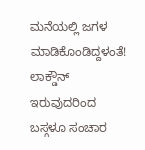ಮನೆಯಲ್ಲಿ ಜಗಳ ಮಾಡಿಕೊಂಡಿದ್ದಳಂತೆ! ಲಾಕ್ಡೌನ್ ಇರುವುದರಿಂದ ಬಸ್ಗಳೂ ಸಂಚಾರ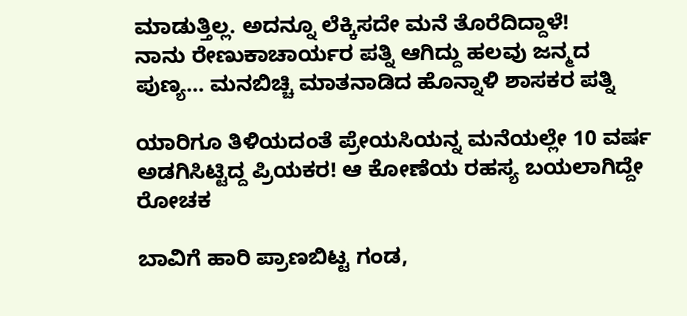ಮಾಡುತ್ತಿಲ್ಲ. ಅದನ್ನೂ ಲೆಕ್ಕಿಸದೇ ಮನೆ ತೊರೆದಿದ್ದಾಳೆ!
ನಾನು ರೇಣುಕಾಚಾರ್ಯರ ಪತ್ನಿ ಆಗಿದ್ದು ಹಲವು ಜನ್ಮದ ಪುಣ್ಯ… ಮನಬಿಚ್ಚಿ ಮಾತನಾಡಿದ ಹೊನ್ನಾಳಿ ಶಾಸಕರ ಪತ್ನಿ

ಯಾರಿಗೂ ತಿಳಿಯದಂತೆ ಪ್ರೇಯಸಿಯನ್ನ ಮನೆಯಲ್ಲೇ 10 ವರ್ಷ ಅಡಗಿಸಿಟ್ಟಿದ್ದ ಪ್ರಿಯಕರ! ಆ ಕೋಣೆಯ ರಹಸ್ಯ ಬಯಲಾಗಿದ್ದೇ ರೋಚಕ

ಬಾವಿಗೆ ಹಾರಿ ಪ್ರಾಣಬಿಟ್ಟ ಗಂಡ,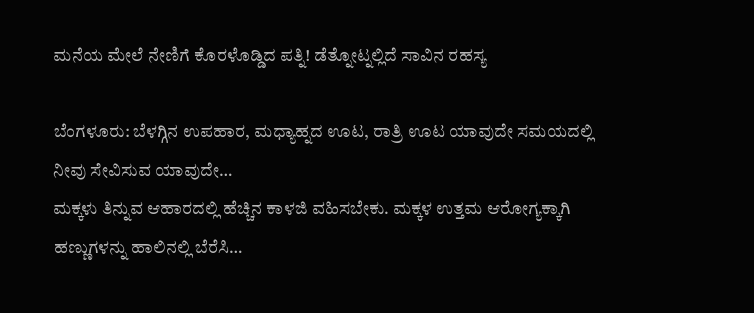ಮನೆಯ ಮೇಲೆ ನೇಣಿಗೆ ಕೊರಳೊಡ್ಡಿದ ಪತ್ನಿ! ಡೆತ್ನೋಟ್ನಲ್ಲಿದೆ ಸಾವಿನ ರಹಸ್ಯ

ಬೆಂಗಳೂರು: ಬೆಳಗ್ಗಿನ ಉಪಹಾರ, ಮಧ್ಯಾಹ್ನದ ಊಟ, ರಾತ್ರಿ ಊಟ ಯಾವುದೇ ಸಮಯದಲ್ಲಿ ನೀವು ಸೇವಿಸುವ ಯಾವುದೇ…
ಮಕ್ಕಳು ತಿನ್ನುವ ಆಹಾರದಲ್ಲಿ ಹೆಚ್ಚಿನ ಕಾಳಜಿ ವಹಿಸಬೇಕು. ಮಕ್ಕಳ ಉತ್ತಮ ಆರೋಗ್ಯಕ್ಕಾಗಿ ಹಣ್ಣುಗಳನ್ನು ಹಾಲಿನಲ್ಲಿ ಬೆರೆಸಿ…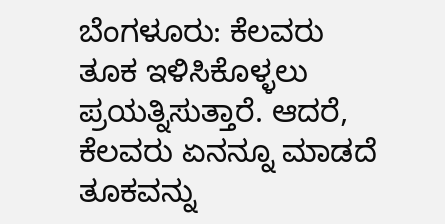ಬೆಂಗಳೂರು: ಕೆಲವರು ತೂಕ ಇಳಿಸಿಕೊಳ್ಳಲು ಪ್ರಯತ್ನಿಸುತ್ತಾರೆ. ಆದರೆ, ಕೆಲವರು ಏನನ್ನೂ ಮಾಡದೆ ತೂಕವನ್ನು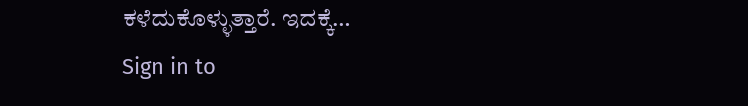ಕಳೆದುಕೊಳ್ಳುತ್ತಾರೆ. ಇದಕ್ಕೆ…
Sign in to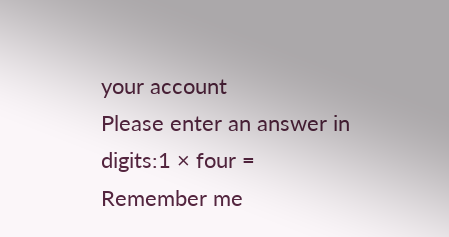your account
Please enter an answer in digits:1 × four =
Remember me